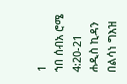1
ኀበ ሰብአ ሮሜ 4:20-21
ሐዲስ ኪዳን በልሳነ ግእዝ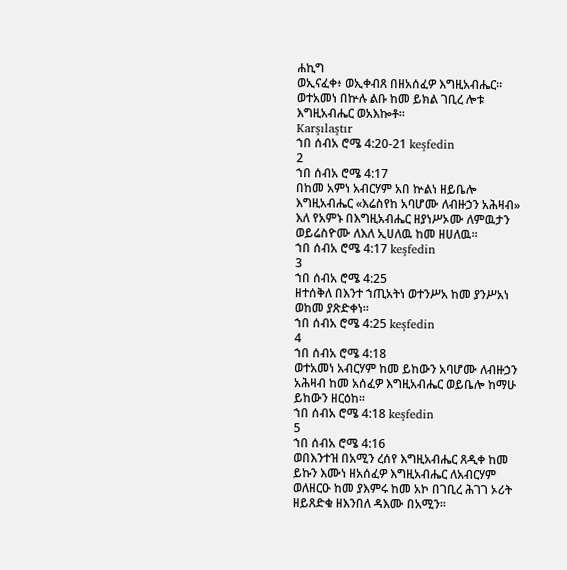ሐኪግ
ወኢናፈቀ፥ ወኢቀብጸ በዘአሰፈዎ እግዚአብሔር። ወተአመነ በኵሉ ልቡ ከመ ይክል ገቢረ ሎቱ እግዚአብሔር ወአእኰቶ።
Karşılaştır
ኀበ ሰብአ ሮሜ 4:20-21 keşfedin
2
ኀበ ሰብአ ሮሜ 4:17
በከመ አምነ አብርሃም አበ ኵልነ ዘይቤሎ እግዚአብሔር «እሬስየከ አባሆሙ ለብዙኃን አሕዛብ» እለ የአምኑ በእግዚአብሔር ዘያነሥኦሙ ለምዉታን ወይሬስዮሙ ለእለ ኢሀለዉ ከመ ዘሀለዉ።
ኀበ ሰብአ ሮሜ 4:17 keşfedin
3
ኀበ ሰብአ ሮሜ 4:25
ዘተሰቅለ በእንተ ኀጢአትነ ወተንሥአ ከመ ያንሥአነ ወከመ ያጽድቀነ።
ኀበ ሰብአ ሮሜ 4:25 keşfedin
4
ኀበ ሰብአ ሮሜ 4:18
ወተአመነ አብርሃም ከመ ይከውን አባሆሙ ለብዙኃን አሕዛብ ከመ አሰፈዎ እግዚአብሔር ወይቤሎ ከማሁ ይከውን ዘርዕከ።
ኀበ ሰብአ ሮሜ 4:18 keşfedin
5
ኀበ ሰብአ ሮሜ 4:16
ወበእንተዝ በአሚን ረሰየ እግዚአብሔር ጸዲቀ ከመ ይኩን እሙነ ዘአሰፈዎ እግዚአብሔር ለአብርሃም ወለዘርዑ ከመ ያእምሩ ከመ አኮ በገቢረ ሕገገ ኦሪት ዘይጸድቁ ዘእንበለ ዳእሙ በአሚን።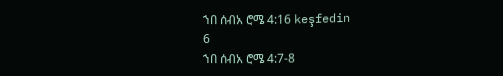ኀበ ሰብአ ሮሜ 4:16 keşfedin
6
ኀበ ሰብአ ሮሜ 4:7-8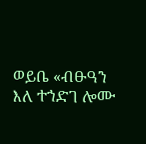ወይቤ «ብፁዓን እለ ተኀድገ ሎሙ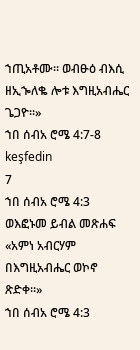ኀጢአቶሙ። ወብፁዕ ብእሲ ዘኢኈለቈ ሎቱ እግዚአብሔር ጌጋዮ።»
ኀበ ሰብአ ሮሜ 4:7-8 keşfedin
7
ኀበ ሰብአ ሮሜ 4:3
ወእፎኑመ ይብል መጽሐፍ «አምነ አብርሃም በእግዚአብሔር ወኮኖ ጽድቀ።»
ኀበ ሰብአ ሮሜ 4:3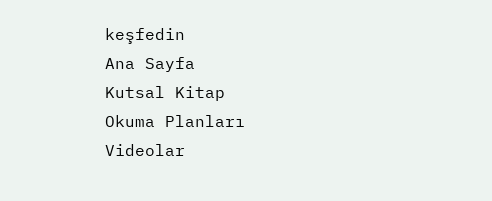keşfedin
Ana Sayfa
Kutsal Kitap
Okuma Planları
Videolar